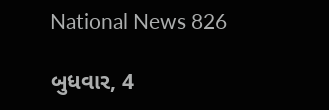National News 826

બુધવાર, 4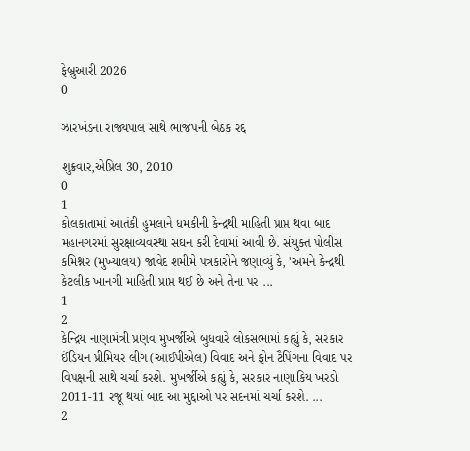ફેબ્રુઆરી 2026
0

ઝારખંડના રાજ્યપાલ સાથે ભાજપની બેઠક રદ્દ

શુક્રવાર,એપ્રિલ 30, 2010
0
1
કોલકાતામાં આતંકી હુમલાને ધમકીની કેન્દ્રથી માહિતી પ્રાપ્ત થવા બાદ મહાનગરમાં સુરક્ષાવ્યવસ્થા સઘન કરી દેવામાં આવી છે. સંયુક્ત પોલીસ કમિશ્નર (મુખ્યાલય) જાવેદ શમીમે પત્રકારોને જણાવ્યું કે, 'અમને કેન્દ્રથી કેટલીક ખાનગી માહિતી પ્રાપ્ત થઈ છે અને તેના પર ...
1
2
કેન્દ્રિય નાણામંત્રી પ્રણવ મુખર્જીએ બુધવારે લોકસભામાં કહ્યું કે, સરકાર ઈંડિયન પ્રીમિયર લીગ (આઈપીએલ) વિવાદ અને ફોન ટૈપિંગના વિવાદ પર વિપક્ષની સાથે ચર્ચા કરશે. મુખર્જીએ કહ્યું કે, સરકાર નાણાકિય ખરડો 2011-11 રજૂ થયાં બાદ આ મુદ્દાઓ પર સદનમાં ચર્ચા કરશે. ...
2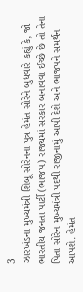3
ઝારખંડના મુખ્યમંત્રી શિબૂ સોરેનના પુત્ર હેમંત સોરેને બુધવારે કહ્યું કે, જો ભારતીય જનતા પાર્ટી (ભાજપ) રાજ્યમાં સરકાર બનાવવા ઈચ્છે છે તો તેના પિતા સોરેન મુખ્યમંત્રી પદથી રાજીનામું આપી દેશે અને ભાજપને સમર્થન આપશે. હેમંત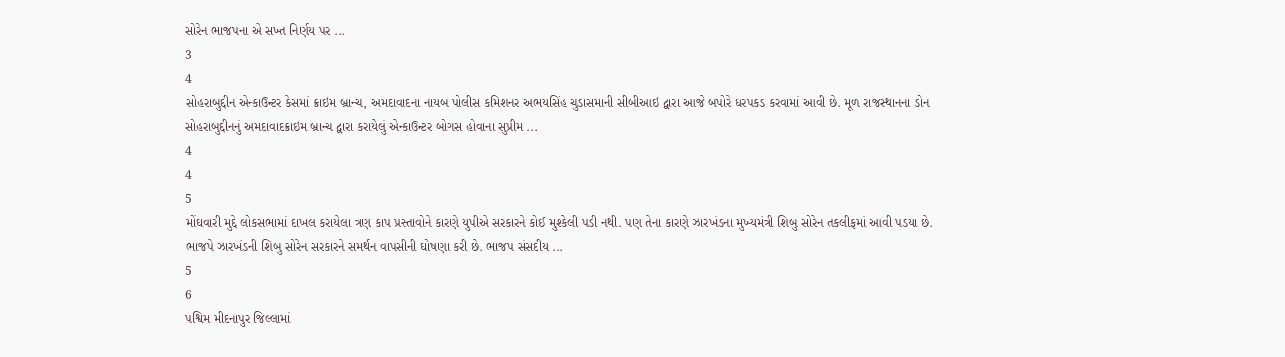સોરેન ભાજપના એ સખ્ત નિર્ણય પર ...
3
4
સોહરાબુદ્દીન એન્કાઉન્ટર કેસમાં ક્રાઇમ બ્રાન્ચ, અમદાવાદના નાયબ પોલીસ કમિશનર અભયસિંહ ચુડાસમાની સીબીઆઇ દ્વારા આજે બપોરે ધરપકડ કરવામાં આવી છે. મૂળ રાજસ્થાનના ડોન સોહરાબુદ્દીનનું અમદાવાદક્રાઇમ બ્રાન્ચ દ્વારા કરાયેલું એન્કાઉન્ટર બોગસ હોવાના સુપ્રીમ ...
4
4
5
મોંઘવારી મુદ્દે લોકસભામાં દાખલ કરાયેલા ત્રણ કાપ પ્રસ્તાવોને કારણે યુપીએ સરકારને કોઈ મુશ્કેલી પડી નથી. પણ તેના કારણે ઝારખંડના મુખ્યમંત્રી શિબુ સોરેન તકલીફમાં આવી પડયા છે. ભાજપે ઝારખંડની શિબુ સોરેન સરકારને સમર્થન વાપસીની ઘોષણા કરી છે. ભાજપ સંસદીય ...
5
6
પશ્વિમ મીદનાપુર જિલ્લામાં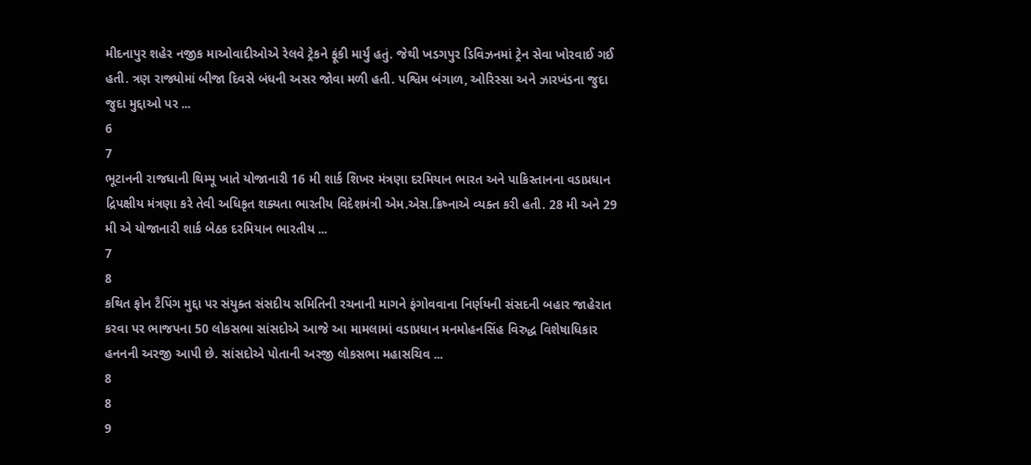મીદનાપુર શહેર નજીક માઓવાદીઓએ રેલવે ટ્રેકને ફૂંકી માર્યું હતું. જેથી ખડગપુર ડિવિઝનમાં ટ્રેન સેવા ખોરવાઈ ગઈ હતી. ત્રણ રાજ્યોમાં બીજા દિવસે બંધની અસર જોવા મળી હતી. પશ્વિમ બંગાળ, ઓરિસ્સા અને ઝારખંડના જુદા જુદા મુદ્દાઓ પર ...
6
7
ભૂટાનની રાજધાની થિમ્પૂ ખાતે યોજાનારી 16 મી શાર્ક શિખર મંત્રણા દરમિયાન ભારત અને પાકિસ્તાનના વડાપ્રધાન દ્રિપક્ષીય મંત્રણા કરે તેવી અધિકૃત શક્યતા ભારતીય વિદેશમંત્રી એમ.એસ.ક્રિષ્નાએ વ્યક્ત કરી હતી. 28 મી અને 29 મી એ યોજાનારી શાર્ક બેઠક દરમિયાન ભારતીય ...
7
8
કથિત ફોન ટૈપિંગ મુદ્દા પર સંયુક્ત સંસદીય સમિતિની રચનાની માગને ફંગોવવાના નિર્ણયની સંસદની બહાર જાહેરાત કરવા પર ભાજપના 50 લોકસભા સાંસદોએ આજે આ મામલામાં વડાપ્રધાન મનમોહનસિંહ વિરુદ્ધ વિશેષાધિકાર હનનની અરજી આપી છે. સાંસદોએ પોતાની અરજી લોકસભા મહાસચિવ ...
8
8
9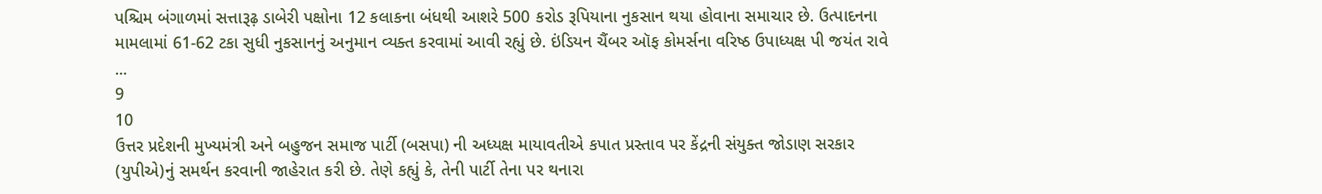પશ્ચિમ બંગાળમાં સત્તારૂઢ઼ ડાબેરી પક્ષોના 12 કલાકના બંધથી આશરે 500 કરોડ રૂપિયાના નુકસાન થયા હોવાના સમાચાર છે. ઉત્પાદનના મામલામાં 61-62 ટકા સુધી નુકસાનનું અનુમાન વ્યક્ત કરવામાં આવી રહ્યું છે. ઇંડિયન ચૈંબર ઑફ કોમર્સના વરિષ્ઠ ઉપાધ્યક્ષ પી જયંત રાવે ...
9
10
ઉત્તર પ્રદેશની મુખ્યમંત્રી અને બહુજન સમાજ પાર્ટી (બસપા) ની અધ્યક્ષ માયાવતીએ કપાત પ્રસ્તાવ પર કેંદ્રની સંયુક્ત જોડાણ સરકાર (યુપીએ)નું સમર્થન કરવાની જાહેરાત કરી છે. તેણે કહ્યું કે, તેની પાર્ટી તેના પર થનારા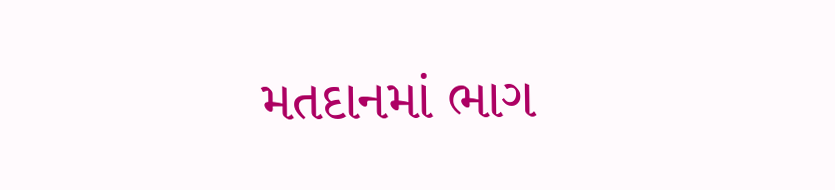મતદાનમાં ભાગ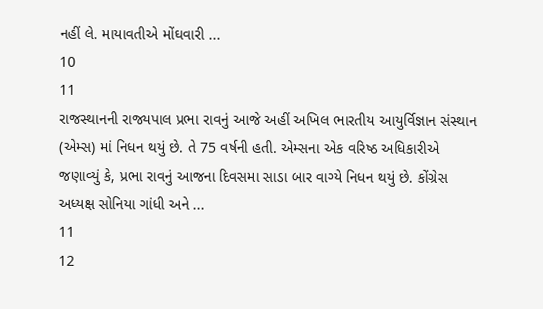નહીં લે. માયાવતીએ મોંઘવારી ...
10
11
રાજસ્થાનની રાજ્યપાલ પ્રભા રાવનું આજે અહીં અખિલ ભારતીય આયુર્વિજ્ઞાન સંસ્થાન (એમ્સ) માં નિધન થયું છે. તે 75 વર્ષની હતી. એમ્સના એક વરિષ્ઠ અધિકારીએ જણાવ્યું કે, પ્રભા રાવનું આજના દિવસમા સાડા બાર વાગ્યે નિધન થયું છે. કોંગ્રેસ અધ્યક્ષ સોનિયા ગાંધી અને ...
11
12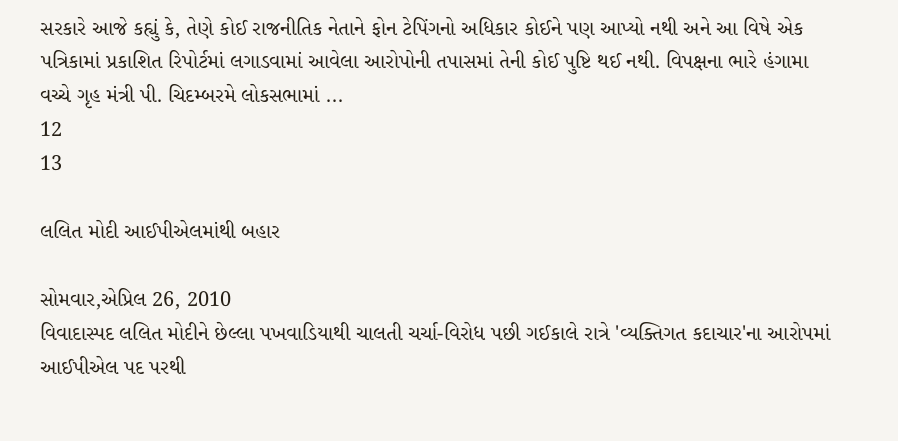સરકારે આજે કહ્યું કે, તેણે કોઈ રાજનીતિક નેતાને ફોન ટેપિંગનો અધિકાર કોઈને પણ આપ્યો નથી અને આ વિષે એક પત્રિકામાં પ્રકાશિત રિપોર્ટમાં લગાડવામાં આવેલા આરોપોની તપાસમાં તેની કોઈ પુષ્ટિ થઈ નથી. વિપક્ષના ભારે હંગામા વચ્ચે ગૃહ મંત્રી પી. ચિદમ્બરમે લોકસભામાં ...
12
13

લલિત મોદી આઈપીએલમાંથી બહાર

સોમવાર,એપ્રિલ 26, 2010
વિવાદાસ્પદ લલિત મોદીને છેલ્લા પખવાડિયાથી ચાલતી ચર્ચા-વિરોધ પછી ગઈકાલે રાત્રે 'વ્યક્તિગત કદાચાર'ના આરોપમાં આઈપીએલ પદ પરથી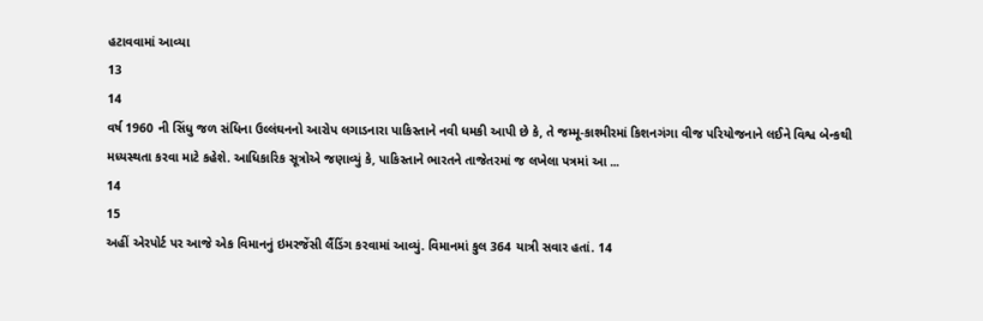હટાવવામાં આવ્યા
13
14
વર્ષ 1960 ની સિંધુ જળ સંધિના ઉલ્લંઘનનો આરોપ લગાડનારા પાકિસ્તાને નવી ધમકી આપી છે કે, તે જમ્મૂ-કાશ્મીરમાં કિશનગંગા વીજ પરિયોજનાને લઈને વિશ્વ બેન્કથી મધ્યસ્થતા કરવા માટે કહેશે. આધિકારિક સૂત્રોએ જણાવ્યું કે, પાકિસ્તાને ભારતને તાજેતરમાં જ લખેલા પત્રમાં આ ...
14
15
અહીં એરપોર્ટ પર આજે એક વિમાનનું ઇમરજેંસી લૈંડિંગ કરવામાં આવ્યું. વિમાનમાં કુલ 364 યાત્રી સવાર હતાં. 14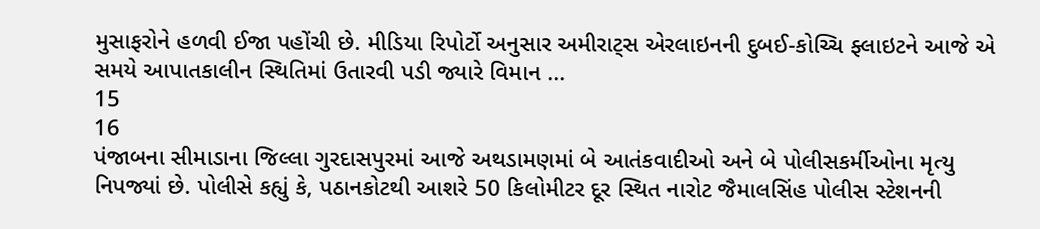મુસાફરોને હળવી ઈજા પહોંચી છે. મીડિયા રિપોર્ટો અનુસાર અમીરાટ્સ એરલાઇનની દુબઈ-કોચ્ચિ ફ્લાઇટને આજે એ સમયે આપાતકાલીન સ્થિતિમાં ઉતારવી પડી જ્યારે વિમાન ...
15
16
પંજાબના સીમાડાના જિલ્લા ગુરદાસપુરમાં આજે અથડામણમાં બે આતંકવાદીઓ અને બે પોલીસકર્મીઓના મૃત્યુ નિપજ્યાં છે. પોલીસે કહ્યું કે, પઠાનકોટથી આશરે 50 કિલોમીટર દૂર સ્થિત નારોટ જૈમાલસિંહ પોલીસ સ્ટેશનની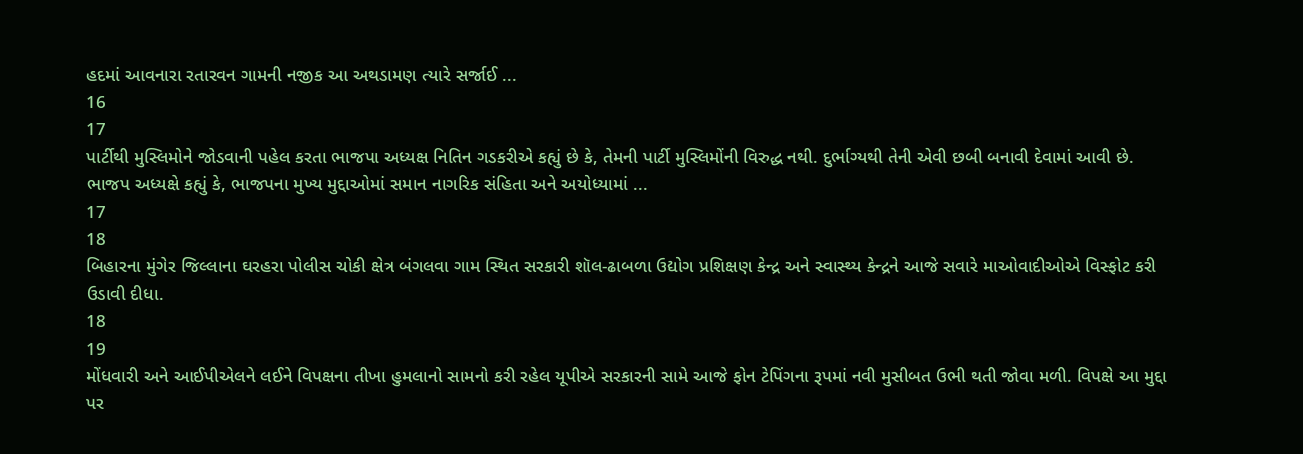હદમાં આવનારા રતારવન ગામની નજીક આ અથડામણ ત્યારે સર્જાઈ ...
16
17
પાર્ટીથી મુસ્લિમોને જોડવાની પહેલ કરતા ભાજપા અધ્યક્ષ નિતિન ગડકરીએ કહ્યું છે કે, તેમની પાર્ટી મુસ્લિમોંની વિરુદ્ધ નથી. દુર્ભાગ્યથી તેની એવી છબી બનાવી દેવામાં આવી છે. ભાજપ અધ્યક્ષે કહ્યું કે, ભાજપના મુખ્ય મુદ્દાઓમાં સમાન નાગરિક સંહિતા અને અયોધ્યામાં ...
17
18
બિહારના મુંગેર જિલ્લાના ઘરહરા પોલીસ ચોકી ક્ષેત્ર બંગલવા ગામ સ્થિત સરકારી શૉલ-ઢાબળા ઉદ્યોગ પ્રશિક્ષણ કેન્દ્ર અને સ્વાસ્થ્ય કેન્દ્રને આજે સવારે માઓવાદીઓએ વિસ્ફોટ કરી ઉડાવી દીધા.
18
19
મોંધવારી અને આઈપીએલને લઈને વિપક્ષના તીખા હુમલાનો સામનો કરી રહેલ યૂપીએ સરકારની સામે આજે ફોન ટેપિંગના રૂપમાં નવી મુસીબત ઉભી થતી જોવા મળી. વિપક્ષે આ મુદ્દા પર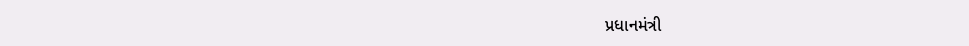પ્રધાનમંત્રી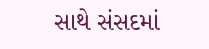સાથે સંસદમાં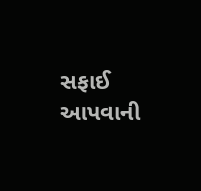સફાઈ આપવાની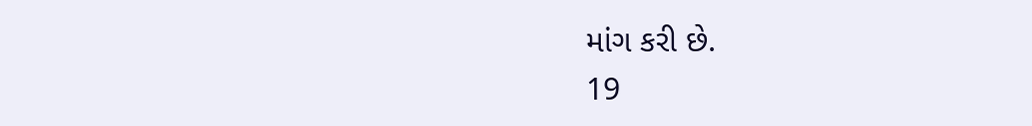માંગ કરી છે.
19